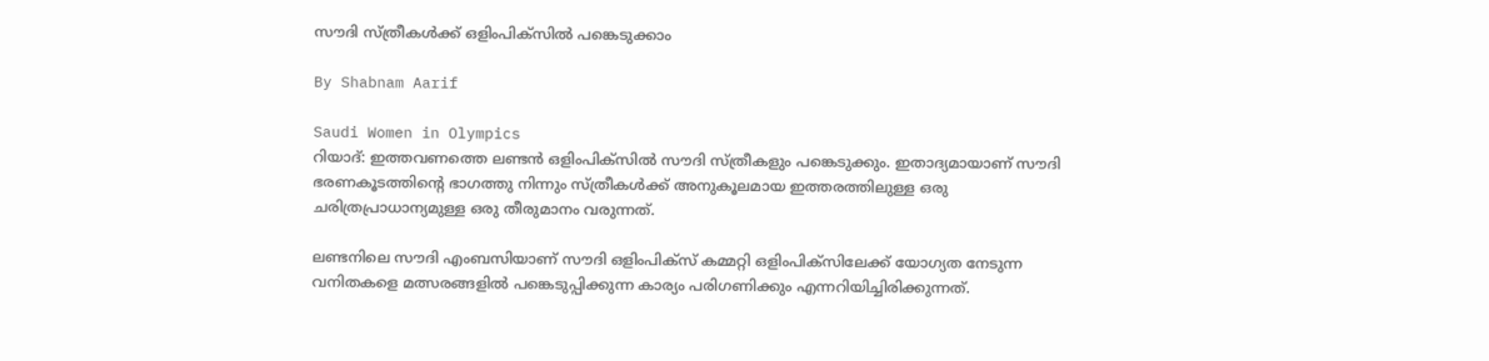സൗദി സ്‌ത്രീകള്‍ക്ക്‌ ഒളിംപിക്‌സില്‍ പങ്കെടുക്കാം

By Shabnam Aarif

Saudi Women in Olympics
റിയാദ്‌: ഇത്തവണത്തെ ലണ്ടന്‍ ഒളിംപിക്‌സില്‍ സൗദി സ്‌ത്രീകളും പങ്കെടുക്കും. ഇതാദ്യമായാണ്‌ സൗദി ഭരണകൂടത്തിന്റെ ഭാഗത്തു നിന്നും സ്‌ത്രീകള്‍ക്ക്‌ അനുകൂലമായ ഇത്തരത്തിലുള്ള ഒരു ചരിത്രപ്രാധാന്യമുള്ള ഒരു തീരുമാനം വരുന്നത്‌.

ലണ്ടനിലെ സൗദി എംബസിയാണ്‌ സൗദി ഒളിംപിക്‌സ്‌ കമ്മറ്റി ഒളിംപിക്‌സിലേക്ക്‌ യോഗ്യത നേടുന്ന വനിതകളെ മത്സരങ്ങളില്‍ പങ്കെടുപ്പിക്കുന്ന കാര്യം പരിഗണിക്കും എന്നറിയിച്ചിരിക്കുന്നത്‌.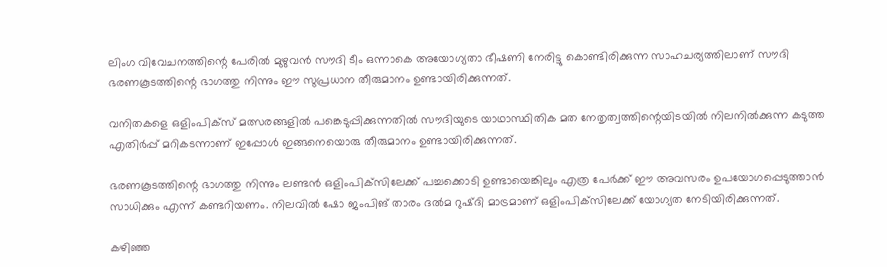ലിംഗ വിവേചനത്തിന്റെ പേരില്‍ മുഴുവന്‍ സൗദി ടീം ഒന്നാകെ അയോഗ്യതാ ഭീഷണി നേരിട്ടു കൊണ്ടിരിക്കുന്ന സാഹചര്യത്തിലാണ്‌ സൗദി ഭരണകൂടത്തിന്റെ ഭാഗത്തു നിന്നും ഈ സുപ്രധാന തീരുമാനം ഉണ്ടായിരിക്കുന്നത്‌.

വനിതകളെ ഒളിംപിക്‌സ്‌ മത്സരങ്ങളില്‍ പങ്കെടുപ്പിക്കുന്നതില്‍ സൗദിയുടെ യാഥാസ്ഥിതിക മത നേതൃത്വത്തിന്റെയിടയില്‍ നിലനില്‍ക്കുന്ന കടുത്ത എതിര്‍പ്പ്‌ മറികടന്നാണ്‌ ഇപ്പോള്‍ ഇങ്ങനെയൊരു തീരുമാനം ഉണ്ടായിരിക്കുന്നത്‌.

ഭരണകൂടത്തിന്റെ ഭാഗത്തു നിന്നും ലണ്ടന്‍ ഒളിംപിക്‌സിലേക്ക്‌ പച്ചക്കൊടി ഉണ്ടായെങ്കിലും എത്ര പേര്‍ക്ക്‌ ഈ അവസരം ഉപയോഗപ്പെടുത്താന്‍ സാധിക്കും എന്ന്‌ കണ്ടറിയണം. നിലവില്‍ ഷോ ജംപിങ്‌ താരം ദല്‍മ റുഷ്‌ദി മാട്രമാണ്‌ ഒളിംപിക്‌സിലേക്ക്‌ യോഗ്യത നേടിയിരിക്കുന്നത്‌.

കഴിഞ്ഞ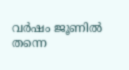വര്‍ഷം ജൂണില്‍ തന്നെ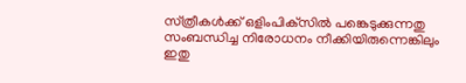സ്‌ത്രീകള്‍ക്ക്‌ ഒളിംപിക്‌സില്‍ പങ്കെടുക്കുന്നതു സംബന്ധിച്ച നിരോധനം നീക്കിയിരുന്നെങ്കിലും ഇതു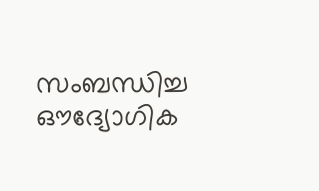സംബന്ധിച്ച ഔദ്യോഗിക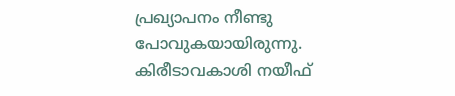പ്രഖ്യാപനം നീണ്ടു പോവുകയായിരുന്നു. കിരീടാവകാശി നയീഫ്‌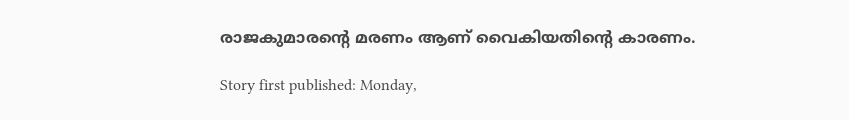രാജകുമാരന്റെ മരണം ആണ്‌ വൈകിയതിന്റെ കാരണം.

Story first published: Monday,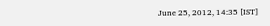June 25, 2012, 14:35 [IST]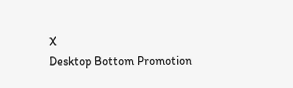X
Desktop Bottom Promotion